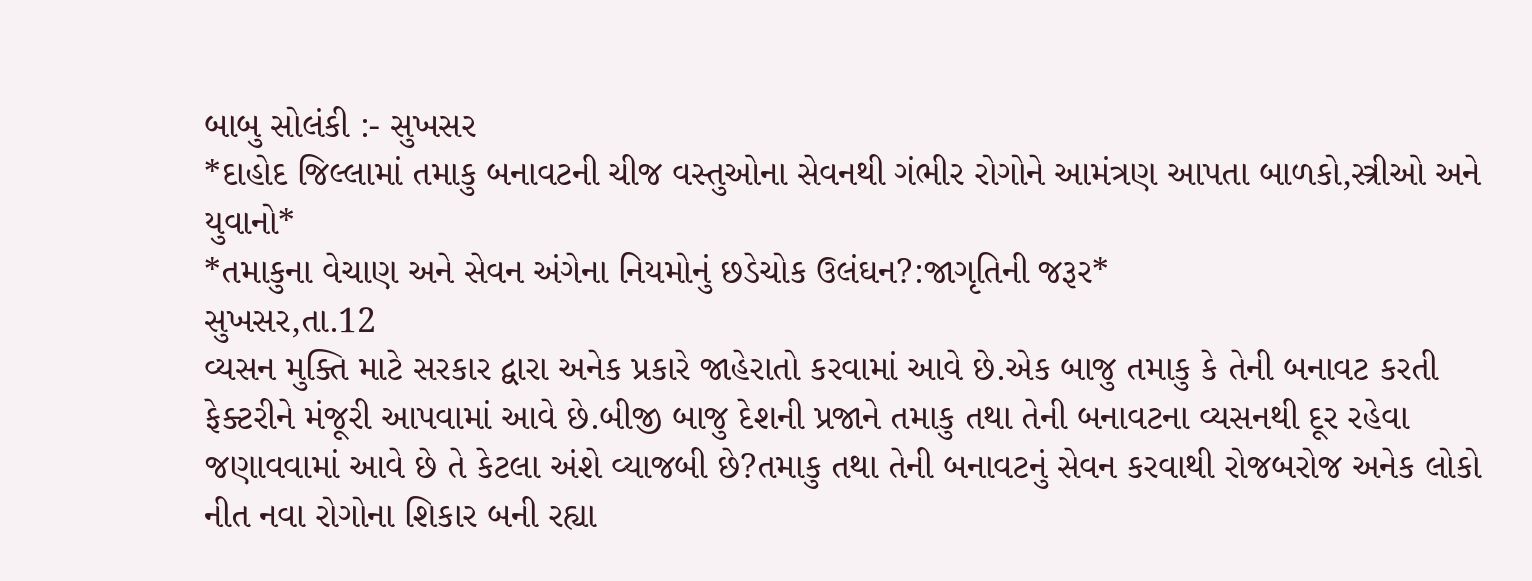બાબુ સોલંકી :- સુખસર
*દાહોદ જિલ્લામાં તમાકુ બનાવટની ચીજ વસ્તુઓના સેવનથી ગંભીર રોગોને આમંત્રણ આપતા બાળકો,સ્ત્રીઓ અને યુવાનો*
*તમાકુના વેચાણ અને સેવન અંગેના નિયમોનું છડેચોક ઉલંઘન?:જાગૃતિની જરૂર*
સુખસર,તા.12
વ્યસન મુક્તિ માટે સરકાર દ્વારા અનેક પ્રકારે જાહેરાતો કરવામાં આવે છે.એક બાજુ તમાકુ કે તેની બનાવટ કરતી ફેક્ટરીને મંજૂરી આપવામાં આવે છે.બીજી બાજુ દેશની પ્રજાને તમાકુ તથા તેની બનાવટના વ્યસનથી દૂર રહેવા જણાવવામાં આવે છે તે કેટલા અંશે વ્યાજબી છે?તમાકુ તથા તેની બનાવટનું સેવન કરવાથી રોજબરોજ અનેક લોકો નીત નવા રોગોના શિકાર બની રહ્યા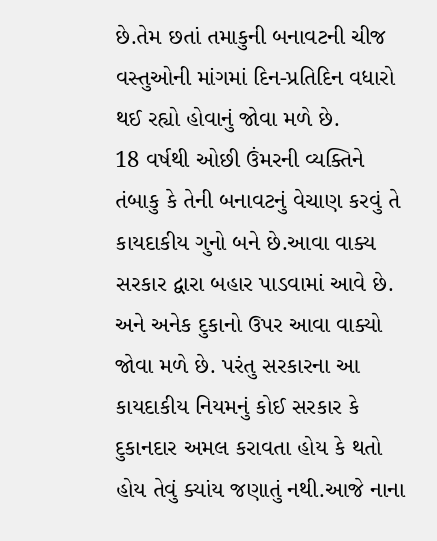છે.તેમ છતાં તમાકુની બનાવટની ચીજ વસ્તુઓની માંગમાં દિન-પ્રતિદિન વધારો થઈ રહ્યો હોવાનું જોવા મળે છે.
18 વર્ષથી ઓછી ઉંમરની વ્યક્તિને તંબાકુ કે તેની બનાવટનું વેચાણ કરવું તે કાયદાકીય ગુનો બને છે.આવા વાક્ય સરકાર દ્વારા બહાર પાડવામાં આવે છે. અને અનેક દુકાનો ઉપર આવા વાક્યો જોવા મળે છે. પરંતુ સરકારના આ કાયદાકીય નિયમનું કોઈ સરકાર કે દુકાનદાર અમલ કરાવતા હોય કે થતો હોય તેવું ક્યાંય જણાતું નથી.આજે નાના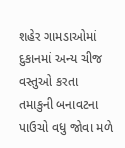શહેર ગામડાઓમાં દુકાનમાં અન્ય ચીજ વસ્તુઓ કરતા તમાકુની બનાવટના પાઉચો વધુ જોવા મળે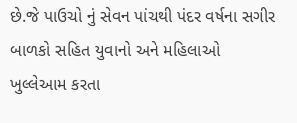છે.જે પાઉચો નું સેવન પાંચથી પંદર વર્ષના સગીર બાળકો સહિત યુવાનો અને મહિલાઓ ખુલ્લેઆમ કરતા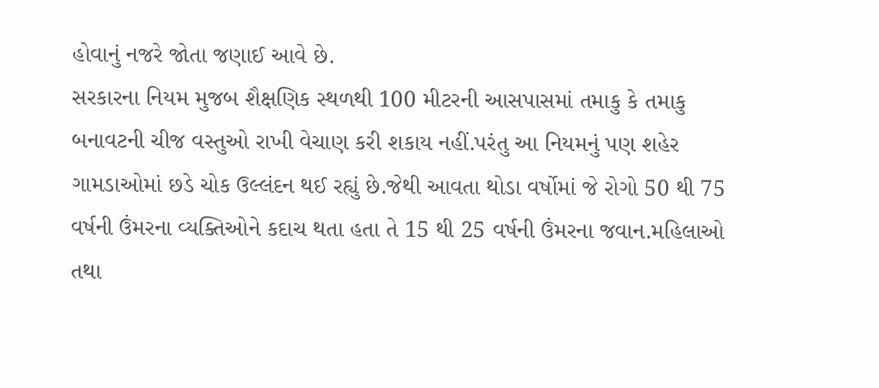હોવાનું નજરે જોતા જણાઈ આવે છે.
સરકારના નિયમ મુજબ શૈક્ષણિક સ્થળથી 100 મીટરની આસપાસમાં તમાકુ કે તમાકુ બનાવટની ચીજ વસ્તુઓ રાખી વેચાણ કરી શકાય નહીં.પરંતુ આ નિયમનું પણ શહેર ગામડાઓમાં છડે ચોક ઉલ્લંદન થઈ રહ્યું છે.જેથી આવતા થોડા વર્ષોમાં જે રોગો 50 થી 75 વર્ષની ઉંમરના વ્યક્તિઓને કદાચ થતા હતા તે 15 થી 25 વર્ષની ઉંમરના જવાન.મહિલાઓ તથા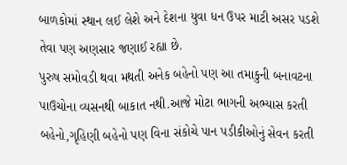બાળકોમાં સ્થાન લઈ લેશે અને દેશના યુવા ધન ઉપર માટી અસર પડશે તેવા પણ અણસાર જણાઈ રહ્યા છે.
પુરુષ સમોવડી થવા મથતી અનેક બહેનો પણ આ તમાકુની બનાવટના પાઉચોના વ્યસનથી બાકાત નથી.આજે મોટા ભાગની અભ્યાસ કરતી બહેનો,ગૃહિણી બહેનો પણ વિના સંકોચે પાન પડીકીઓનું સેવન કરતી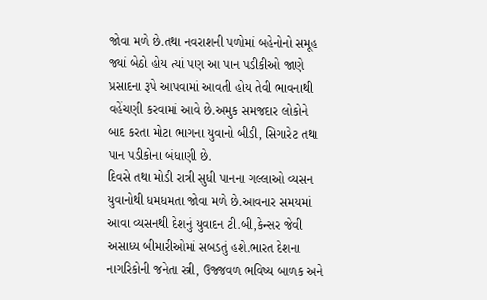જોવા મળે છે.તથા નવરાશની પળોમાં બહેનોનો સમૂહ જ્યાં બેઠો હોય ત્યાં પણ આ પાન પડીકીઓ જાણે પ્રસાદના રૂપે આપવામાં આવતી હોય તેવી ભાવનાથી વહેંચણી કરવામાં આવે છે.અમુક સમજદાર લોકોને બાદ કરતા મોટા ભાગના યુવાનો બીડી, સિગારેટ તથા પાન પડીકોના બંધાણી છે.
દિવસે તથા મોડી રાત્રી સુધી પાનના ગલ્લાઓ વ્યસન યુવાનોથી ધમધમતા જોવા મળે છે.આવનાર સમયમાં આવા વ્યસનથી દેશનું યુવાદન ટી.બી,કેન્સર જેવી અસાધ્ય બીમારીઓમાં સબડતું હશે.ભારત દેશના નાગરિકોની જનેતા સ્ત્રી, ઉજ્જવળ ભવિષ્ય બાળક અને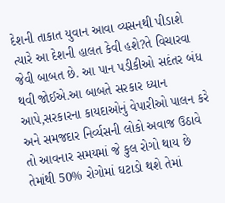દેશની તાકાત યુવાન આવા વ્યસનથી પીડાશે ત્યારે આ દેશની હાલત કેવી હશે?તે વિચારવા જેવી બાબત છે. આ પાન પડીકીઓ સદંતર બંધ થવી જોઈએ.આ બાબતે સરકાર ધ્યાન આપે,સરકારના કાયદાઓનું વેપારીઓ પાલન કરે અને સમજદાર નિર્વ્યસની લોકો અવાજ ઉઠાવે તો આવનાર સમયમાં જે કુલ રોગો થાય છે તેમાંથી 50% રોગોમાં ઘટાડો થશે તેમાં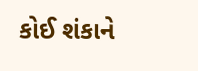કોઈ શંકાને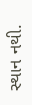સ્થાન નથી.